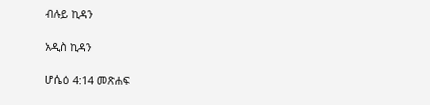ብሉይ ኪዳን

አዲስ ኪዳን

ሆሴዕ 4:14 መጽሐፍ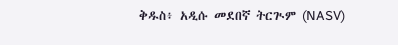ቅዱስ፥ አዲሱ መደበኛ ትርጒም (NASV)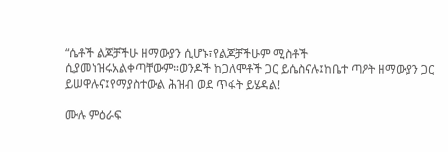“ሴቶች ልጆቻችሁ ዘማውያን ሲሆኑ፣የልጆቻችሁም ሚስቶች ሲያመነዝሩአልቀጣቸውም።ወንዶች ከጋለሞቶች ጋር ይሴስናሉ፤ከቤተ ጣዖት ዘማውያን ጋር ይሠዋሉና፤የማያስተውል ሕዝብ ወደ ጥፋት ይሄዳል!

ሙሉ ምዕራፍ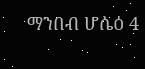ማንበብ ሆሴዕ 4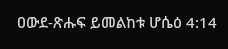ዐውደ-ጽሑፍ ይመልከቱ ሆሴዕ 4:14